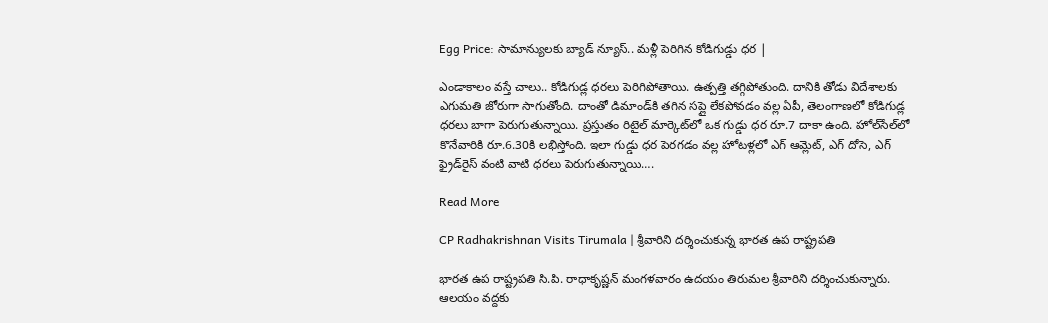Egg Price: సామాన్యులకు బ్యాడ్ న్యూస్.. మళ్లీ పెరిగిన కోడిగుడ్డు ధర |

ఎండాకాలం వస్తే చాలు.. కోడిగుడ్ల ధరలు పెరిగిపోతాయి. ఉత్పత్తి తగ్గిపోతుంది. దానికి తోడు విదేశాలకు ఎగుమతి జోరుగా సాగుతోంది. దాంతో డిమాండ్‌కి తగిన సప్లై లేకపోవడం వల్ల ఏపీ, తెలంగాణలో కోడిగుడ్ల ధరలు బాగా పెరుగుతున్నాయి. ప్రస్తుతం రిటైల్ మార్కెట్‌లో ఒక గుడ్డు ధర రూ.7 దాకా ఉంది. హోల్‌సేల్‍‌లో కొనేవారికి రూ.6.30కి లభిస్తోంది. ఇలా గుడ్డు ధర పెరగడం వల్ల హోటళ్లలో ఎగ్ ఆమ్లెట్, ఎగ్ దోసె, ఎగ్ ఫ్రైడ్‌రైస్ వంటి వాటి ధరలు పెరుగుతున్నాయి….

Read More

CP Radhakrishnan Visits Tirumala | శ్రీవారిని దర్శించుకున్న భారత ఉప రాష్ట్రపతి

భారత ఉప రాష్ట్రపతి సి.పి. రాధాకృష్ణన్ మంగళవారం ఉదయం తిరుమల శ్రీవారిని దర్శించుకున్నారు. ఆలయం వద్దకు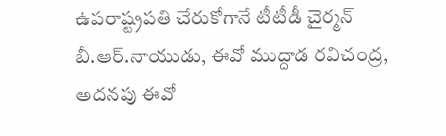ఉపరాష్ట్రపతి చేరుకోగానే టీటీడీ చైర్మన్ బీ.ఆర్.నాయుడు, ఈవో ముద్దాడ రవిచంద్ర, అదనపు ఈవో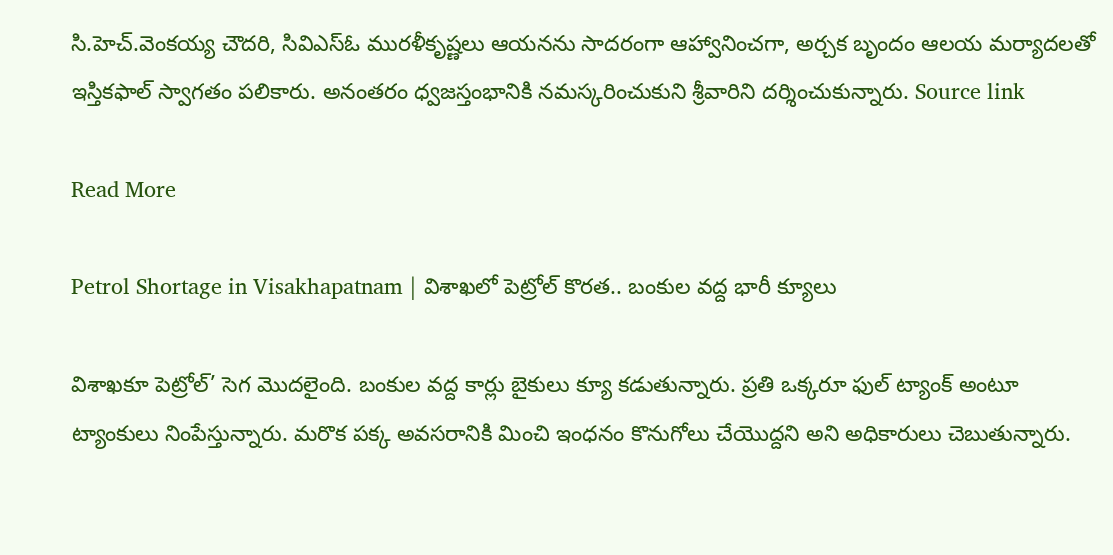సి.హెచ్.వెంకయ్య చౌదరి, సివిఎస్ఓ మురళీకృష్ణలు ఆయనను సాదరంగా ఆహ్వానించగా, అర్చక బృందం ఆలయ మర్యాదలతో ఇస్తికఫాల్ స్వాగతం పలికారు. అనంతరం ధ్వజస్తంభానికి నమస్కరించుకుని శ్రీవారిని దర్శించుకున్నారు. Source link

Read More

Petrol Shortage in Visakhapatnam | విశాఖలో పెట్రోల్ కొరత.. బంకుల వద్ద భారీ క్యూలు

విశాఖకూ పెట్రోల్’ సెగ మొదలైంది. బంకుల వద్ద కార్లు బైకులు క్యూ కడుతున్నారు. ప్రతి ఒక్కరూ ఫుల్ ట్యాంక్ అంటూ ట్యాంకులు నింపేస్తున్నారు. మరొక పక్క అవసరానికి మించి ఇంధనం కొనుగోలు చేయొద్దని అని అధికారులు చెబుతున్నారు.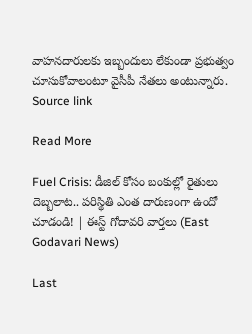వాహనదారులకు ఇబ్బందులు లేకుండా ప్రభుత్వం చూసుకోవాలంటూ వైసీపీ నేతలు అంటున్నారు. Source link

Read More

Fuel Crisis: డీజిల్ కోసం బంకుల్లో రైతులు దెబ్బలాట.. పరిస్థితి ఎంత దారుణంగా ఉందో చూడండి! | ఈస్ట్ గోదావరి వార్తలు (East Godavari News)

Last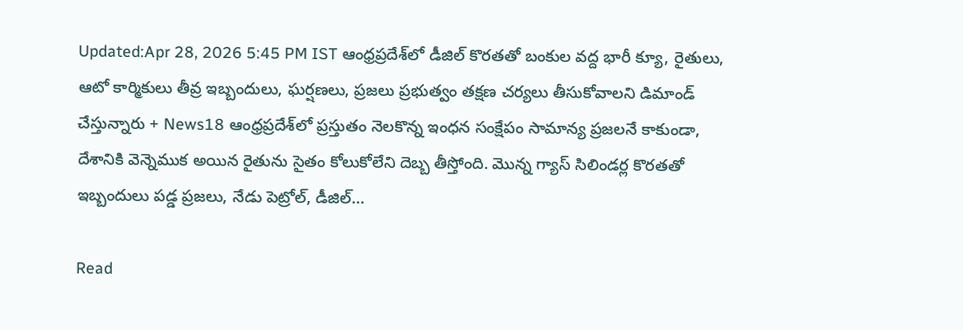Updated:Apr 28, 2026 5:45 PM IST ఆంధ్రప్రదేశ్‌లో డీజిల్ కొరతతో బంకుల వద్ద భారీ క్యూ, రైతులు, ఆటో కార్మికులు తీవ్ర ఇబ్బందులు, ఘర్షణలు, ప్రజలు ప్రభుత్వం తక్షణ చర్యలు తీసుకోవాలని డిమాండ్ చేస్తున్నారు + News18 ఆంధ్రప్రదేశ్‌లో ప్రస్తుతం నెలకొన్న ఇంధన సంక్షేపం సామాన్య ప్రజలనే కాకుండా, దేశానికి వెన్నెముక అయిన రైతును సైతం కోలుకోలేని దెబ్బ తీస్తోంది. మొన్న గ్యాస్ సిలిండర్ల కొరతతో ఇబ్బందులు పడ్డ ప్రజలు, నేడు పెట్రోల్, డీజిల్…

Read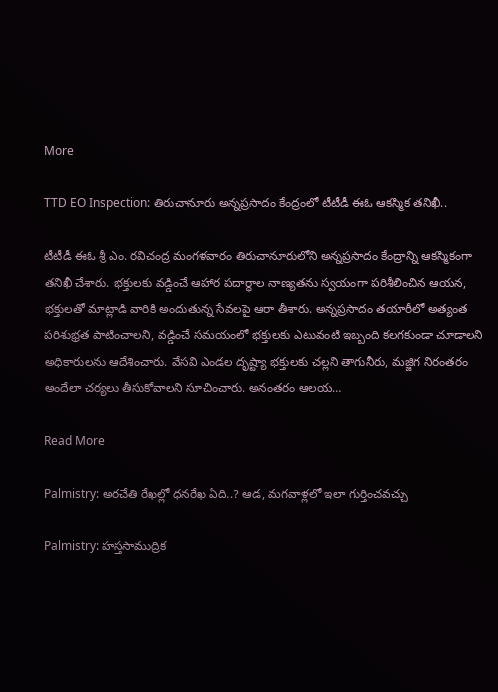More

TTD EO Inspection: తిరుచానూరు అన్నప్రసాదం కేంద్రంలో టీటీడీ ఈఓ ఆకస్మిక తనిఖీ..

టీటీడీ ఈఓ శ్రీ ఎం. రవిచంద్ర మంగళవారం తిరుచానూరులోని అన్నప్రసాదం కేంద్రాన్ని ఆకస్మికంగా తనిఖీ చేశారు. భక్తులకు వడ్డించే ఆహార పదార్థాల నాణ్యతను స్వయంగా పరిశీలించిన ఆయన, భక్తులతో మాట్లాడి వారికి అందుతున్న సేవలపై ఆరా తీశారు. అన్నప్రసాదం తయారీలో అత్యంత పరిశుభ్రత పాటించాలని, వడ్డించే సమయంలో భక్తులకు ఎటువంటి ఇబ్బంది కలగకుండా చూడాలని అధికారులను ఆదేశించారు. వేసవి ఎండల దృష్ట్యా భక్తులకు చల్లని తాగునీరు, మజ్జిగ నిరంతరం అందేలా చర్యలు తీసుకోవాలని సూచించారు. అనంతరం ఆలయ…

Read More

Palmistry: అరచేతి రేఖల్లో ధనరేఖ ఏది..? ఆడ, మగవాళ్లలో ఇలా గుర్తించవచ్చు

Palmistry: హస్తసాముద్రిక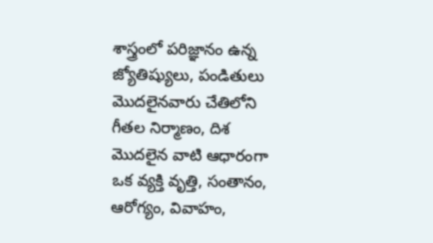శాస్త్రంలో పరిజ్ఞానం ఉన్న జ్యోతిష్యులు, పండితులు మొదలైనవారు చేతిలోని గీతల నిర్మాణం, దిశ మొదలైన వాటి ఆధారంగా ఒక వ్యక్తి వృత్తి, సంతానం, ఆరోగ్యం, వివాహం,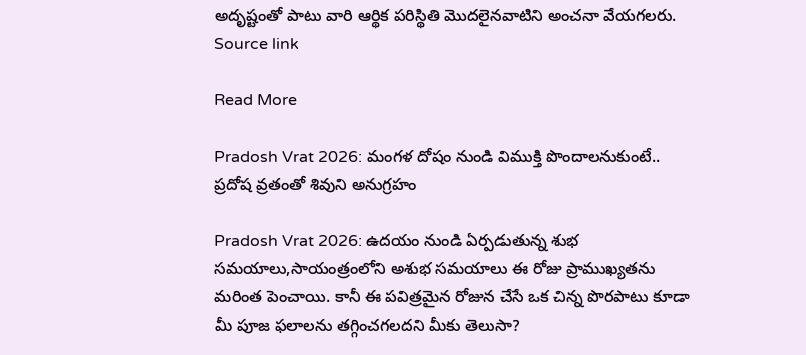అదృష్టంతో పాటు వారి ఆర్థిక పరిస్థితి మొదలైనవాటిని అంచనా వేయగలరు. Source link

Read More

Pradosh Vrat 2026: మంగళ దోషం నుండి విముక్తి పొందాలనుకుంటే.. ప్రదోష వ్రతంతో శివుని అనుగ్రహం

Pradosh Vrat 2026: ఉదయం నుండి ఏర్పడుతున్న శుభ సమయాలు,సాయంత్రంలోని అశుభ సమయాలు ఈ రోజు ప్రాముఖ్యతను మరింత పెంచాయి. కానీ ఈ పవిత్రమైన రోజున చేసే ఒక చిన్న పొరపాటు కూడా మీ పూజ ఫలాలను తగ్గించగలదని మీకు తెలుసా?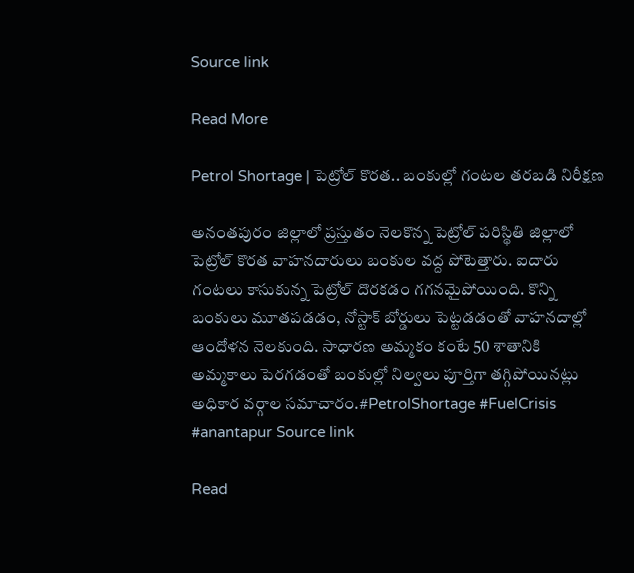Source link

Read More

Petrol Shortage | పెట్రోల్ కొరత.. బంకుల్లో గంటల తరబడి నిరీక్షణ

అనంతపురం జిల్లాలో ప్రస్తుతం నెలకొన్న పెట్రోల్ పరిస్థితి జిల్లాలో పెట్రోల్ కొరత వాహనదారులు బంకుల వద్ద పోటెత్తారు. ఐదారు గంటలు కాసుకున్న పెట్రోల్ దొరకడం గగనమైపోయింది. కొన్ని బంకులు మూతపడడం, నోస్టాక్ బోర్డులు పెట్టడడంతో వాహనదాల్లో ఆందోళన నెలకుంది. సాధారణ అమ్మకం కంటే 50 శాతానికి అమ్మకాలు పెరగడంతో బంకుల్లో నిల్వలు పూర్తిగా తగ్గిపోయినట్లు అధికార వర్గాల సమాచారం.#PetrolShortage #FuelCrisis #anantapur Source link

Read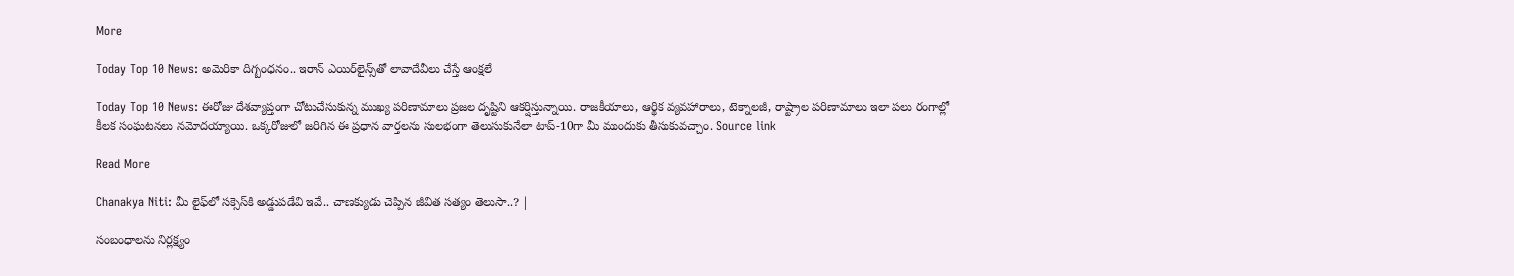More

Today Top 10 News: అమెరికా దిగ్బంధనం.. ఇరాన్ ఎయిర్‌లైన్స్‌తో లావాదేవీలు చేస్తే ఆంక్షలే

Today Top 10 News: ఈరోజు దేశవ్యాప్తంగా చోటుచేసుకున్న ముఖ్య పరిణామాలు ప్రజల దృష్టిని ఆకర్షిస్తున్నాయి. రాజకీయాలు, ఆర్థిక వ్యవహారాలు, టెక్నాలజీ, రాష్ట్రాల పరిణామాలు ఇలా పలు రంగాల్లో కీలక సంఘటనలు నమోదయ్యాయి. ఒక్కరోజులో జరిగిన ఈ ప్రధాన వార్తలను సులభంగా తెలుసుకునేలా టాప్-10గా మీ ముందుకు తీసుకువచ్చాం. Source link

Read More

Chanakya Niti: మీ లైఫ్‌లో సక్సెస్‌కి అడ్డుపడేవి ఇవే.. చాణక్యుడు చెప్పిన జీవిత సత్యం తెలుసా..? |

సంబంధాలను నిర్లక్ష్యం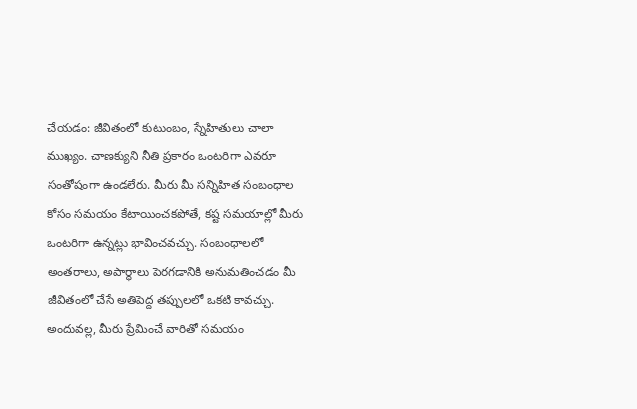చేయడం: జీవితంలో కుటుంబం, స్నేహితులు చాలా ముఖ్యం. చాణక్యుని నీతి ప్రకారం ఒంటరిగా ఎవరూ సంతోషంగా ఉండలేరు. మీరు మీ సన్నిహిత సంబంధాల కోసం సమయం కేటాయించకపోతే, కష్ట సమయాల్లో మీరు ఒంటరిగా ఉన్నట్లు భావించవచ్చు. సంబంధాలలో అంతరాలు, అపార్థాలు పెరగడానికి అనుమతించడం మీ జీవితంలో చేసే అతిపెద్ద తప్పులలో ఒకటి కావచ్చు. అందువల్ల, మీరు ప్రేమించే వారితో సమయం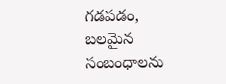గడపడం, బలమైన సంబంధాలను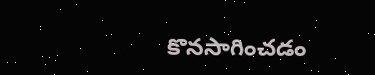కొనసాగించడం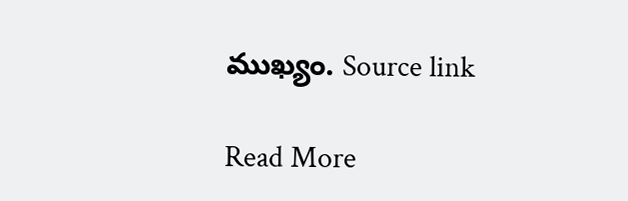ముఖ్యం. Source link

Read More